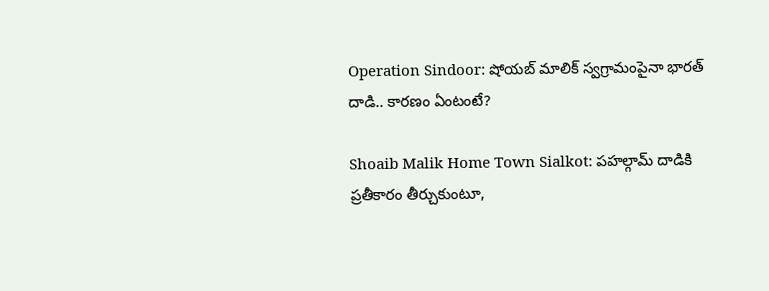Operation Sindoor: షోయబ్ మాలిక్ స్వగ్రామంపైనా భారత్ దాడి.. కారణం ఏంటంటే?

Shoaib Malik Home Town Sialkot: పహల్గామ్ దాడికి ప్రతీకారం తీర్చుకుంటూ,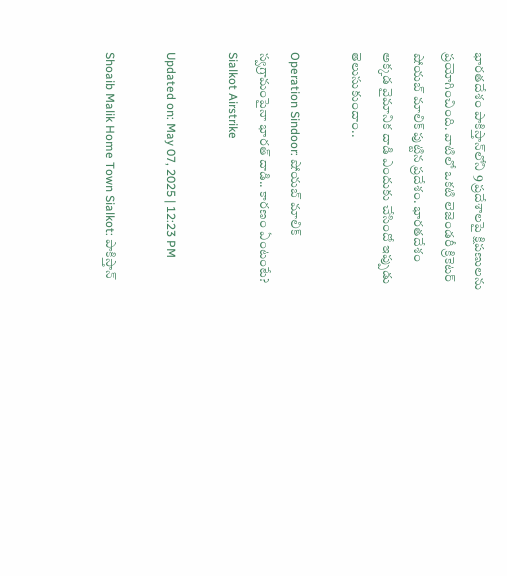భారతదేశం పాకిస్తాన్‌లోని 9 ప్రదేశాలపై క్షిపణులను ప్రయోగించింది. వాటిలో ఒకటి లెజెండరీ క్రికెటర్ షోయబ్ మాలిక్ పుట్టిన ప్రదేశం. భారతదేశం అక్కడ వైమానిక దాడి ఎందుకు చేసిందో ఇప్పుడు తెలుసుకుందాం..

Operation Sindoor: షోయబ్ మాలిక్ స్వగ్రామంపైనా భారత్ దాడి.. కారణం ఏంటంటే?
Sialkot Airstrike

Updated on: May 07, 2025 | 12:23 PM

Shoaib Malik Home Town Sialkot: పాకిస్తాన్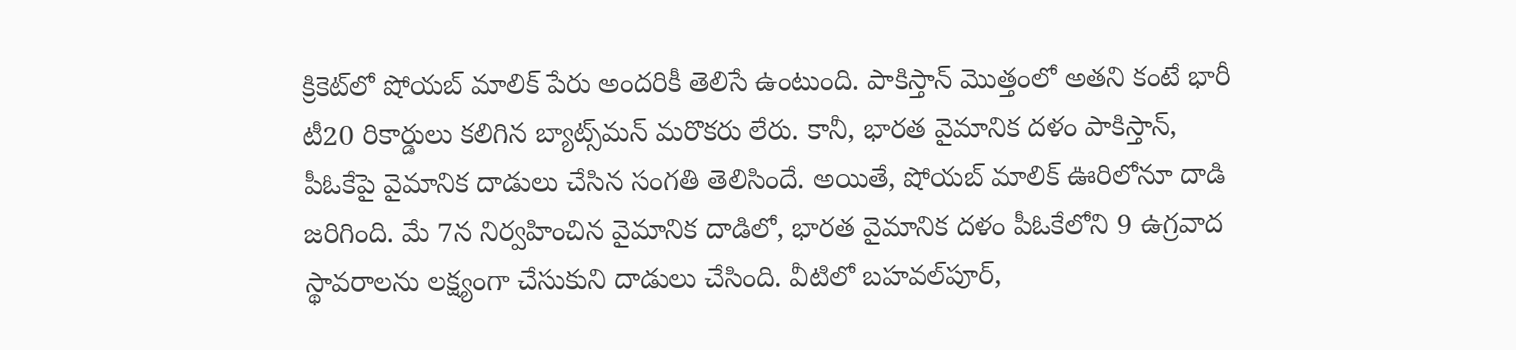క్రికెట్‌లో షోయబ్ మాలిక్ పేరు అందరికీ తెలిసే ఉంటుంది. పాకిస్తాన్ మొత్తంలో అతని కంటే భారీ టీ20 రికార్డులు కలిగిన బ్యాట్స్‌మన్ మరొకరు లేరు. కానీ, భారత వైమానిక దళం పాకిస్తాన్, పీఓకేపై వైమానిక దాడులు చేసిన సంగతి తెలిసిందే. అయితే, షోయబ్ మాలిక్ ఊరిలోనూ దాడి జరిగింది. మే 7న నిర్వహించిన వైమానిక దాడిలో, భారత వైమానిక దళం పీఓకేలోని 9 ఉగ్రవాద స్థావరాలను లక్ష్యంగా చేసుకుని దాడులు చేసింది. వీటిలో బహవల్‌పూర్,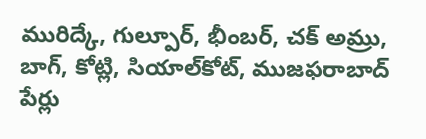మురిద్కే, గుల్పూర్, భీంబర్, చక్ అమ్రు, బాగ్, కోట్లి, సియాల్‌కోట్, ముజఫరాబాద్ పేర్లు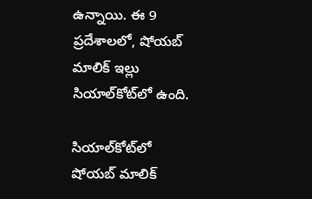ఉన్నాయి. ఈ 9 ప్రదేశాలలో, షోయబ్ మాలిక్ ఇల్లు సియాల్‌కోట్‌లో ఉంది.

సియాల్‌కోట్‌లో షోయబ్ మాలిక్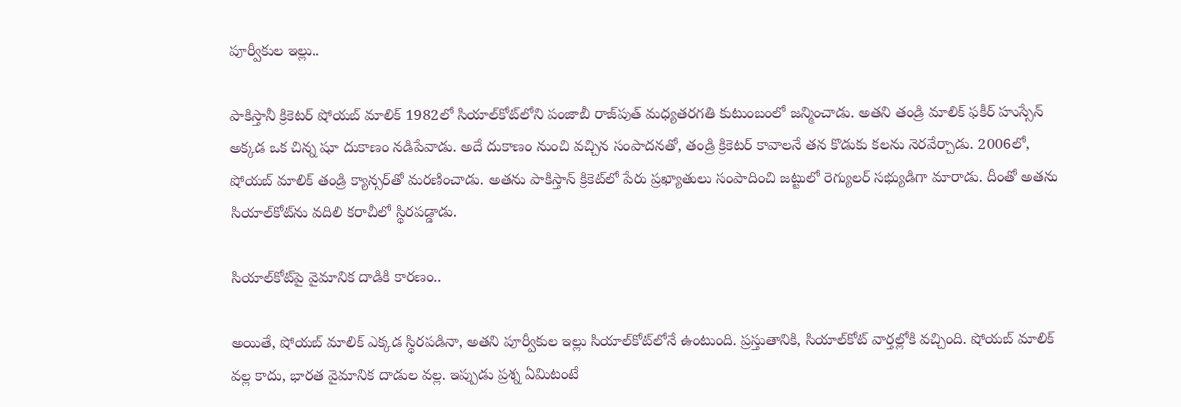పూర్వీకుల ఇల్లు..

పాకిస్తానీ క్రికెటర్ షోయబ్ మాలిక్ 1982లో సియాల్‌కోట్‌లోని పంజాబీ రాజ్‌పుత్ మధ్యతరగతి కుటుంబంలో జన్మించాడు. అతని తండ్రి మాలిక్ ఫకీర్ హుస్సేన్ అక్కడ ఒక చిన్న షూ దుకాణం నడిపేవాడు. అదే దుకాణం నుంచి వచ్చిన సంపాదనతో, తండ్రి క్రికెటర్ కావాలనే తన కొడుకు కలను నెరవేర్చాడు. 2006లో, షోయబ్ మాలిక్ తండ్రి క్యాన్సర్‌తో మరణించాడు. అతను పాకిస్తాన్ క్రికెట్‌లో పేరు ప్రఖ్యాతులు సంపాదించి జట్టులో రెగ్యులర్ సభ్యుడిగా మారాడు. దీంతో అతను సియాల్‌కోట్‌ను వదిలి కరాచీలో స్థిరపడ్డాడు.

సియాల్‌కోట్‌పై వైమానిక దాడికి కారణం..

అయితే, షోయబ్ మాలిక్ ఎక్కడ స్థిరపడినా, అతని పూర్వీకుల ఇల్లు సియాల్‌కోట్‌లోనే ఉంటుంది. ప్రస్తుతానికి, సియాల్‌కోట్ వార్తల్లోకి వచ్చింది. షోయబ్ మాలిక్ వల్ల కాదు, భారత వైమానిక దాడుల వల్ల. ఇప్పుడు ప్రశ్న ఏమిటంటే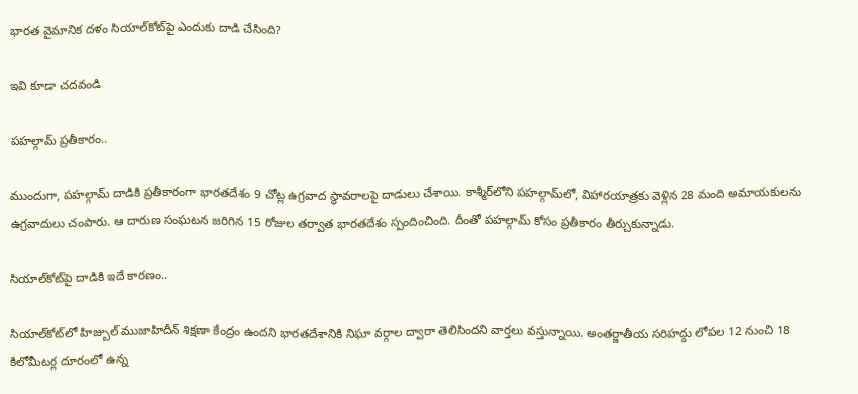భారత వైమానిక దళం సియాల్‌కోట్‌పై ఎందుకు దాడి చేసింది?

ఇవి కూడా చదవండి

పహల్గామ్ ప్రతీకారం..

ముందుగా, పహల్గామ్ దాడికి ప్రతీకారంగా భారతదేశం 9 చోట్ల ఉగ్రవాద స్థావరాలపై దాడులు చేశాయి. కాశ్మీర్‌లోని పహల్గామ్‌లో, విహారయాత్రకు వెళ్లిన 28 మంది అమాయకులను ఉగ్రవాదులు చంపారు. ఆ దారుణ సంఘటన జరిగిన 15 రోజుల తర్వాత భారతదేశం స్పందించింది. దీంతో పహల్గామ్ కోసం ప్రతీకారం తీర్చుకున్నాడు.

సియాల్‌కోట్‌పై దాడికి ఇదే కారణం..

సియాల్‌కోట్‌లో హిజ్బుల్ ముజాహిదీన్ శిక్షణా కేంద్రం ఉందని భారతదేశానికి నిఘా వర్గాల ద్వారా తెలిసిందని వార్తలు వస్తున్నాయి. అంతర్జాతీయ సరిహద్దు లోపల 12 నుంచి 18 కిలోమీటర్ల దూరంలో ఉన్న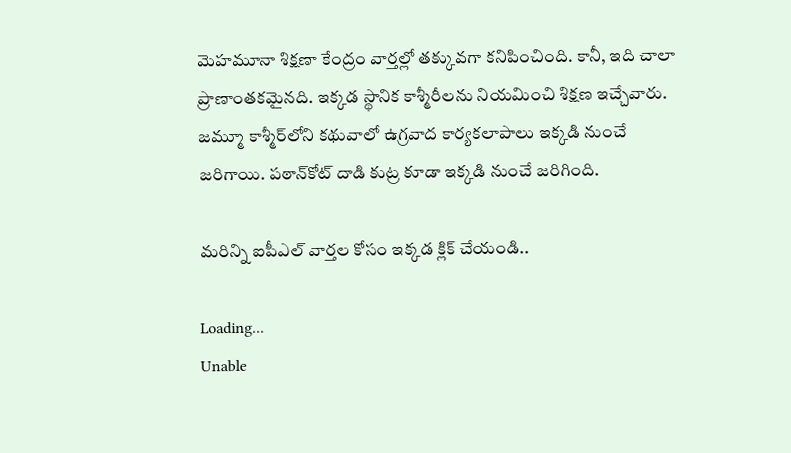మెహమూనా శిక్షణా కేంద్రం వార్తల్లో తక్కువగా కనిపించింది. కానీ, ఇది చాలా ప్రాణాంతకమైనది. ఇక్కడ స్థానిక కాశ్మీరీలను నియమించి శిక్షణ ఇచ్చేవారు. జమ్మూ కాశ్మీర్‌లోని కథువాలో ఉగ్రవాద కార్యకలాపాలు ఇక్కడి నుంచే జరిగాయి. పఠాన్‌కోట్ దాడి కుట్ర కూడా ఇక్కడి నుంచే జరిగింది.

మరిన్ని ఐపీఎల్ వార్తల కోసం ఇక్కడ క్లిక్ చేయండి..

Loading...
Unable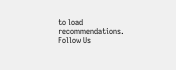to load recommendations.
Follow Us